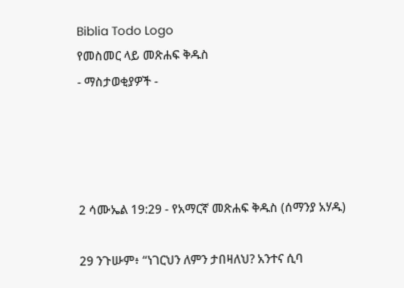Biblia Todo Logo
የመስመር ላይ መጽሐፍ ቅዱስ
- ማስታወቂያዎች -




2 ሳሙኤል 19:29 - የአማርኛ መጽሐፍ ቅዱስ (ሰማንያ አሃዱ)

29 ንጉሡም፥ “ነገርህን ለምን ታበዛለህ? አንተና ሲባ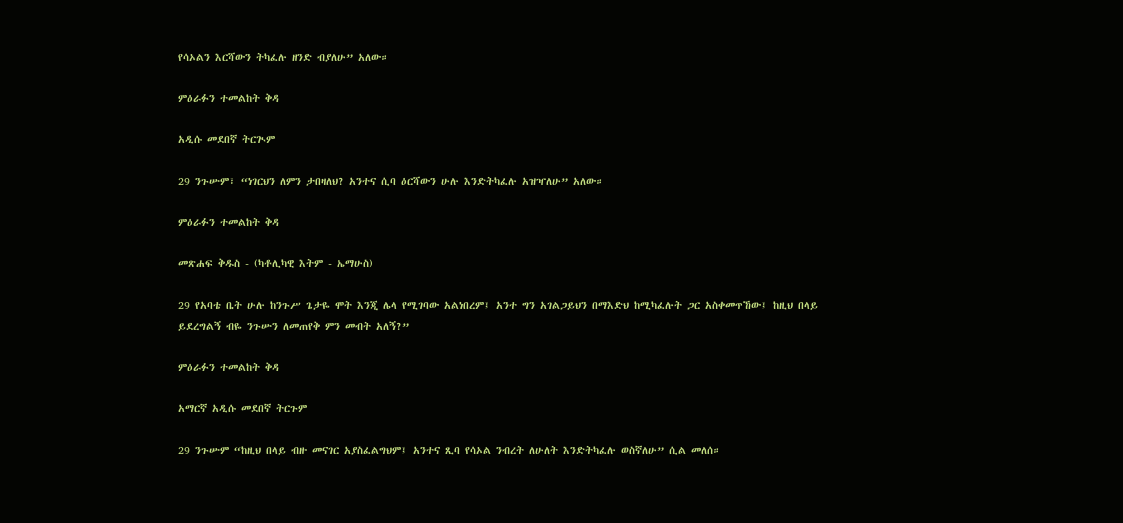የሳኦልን እርሻውን ትካፈሉ ዘንድ ብያለሁ” አለው።

ምዕራፉን ተመልከት ቅዳ

አዲሱ መደበኛ ትርጒም

29 ንጉሡም፣ “ነገርህን ለምን ታበዛለህ? አንተና ሲባ ዕርሻውን ሁሉ እንድትካፈሉ አዝዣለሁ” አለው።

ምዕራፉን ተመልከት ቅዳ

መጽሐፍ ቅዱስ - (ካቶሊካዊ እትም - ኤማሁስ)

29 የአባቴ ቤት ሁሉ ከንጉሥ ጌታዬ ሞት እንጂ ሌላ የሚገባው አልነበረም፤ አንተ ግን አገልጋይህን በማእድህ ከሚካፈሉት ጋር አስቀመጥኸው፤ ከዚህ በላይ ይደረግልኝ ብዬ ንጉሡን ለመጠየቅ ምን መብት አለኝ?”

ምዕራፉን ተመልከት ቅዳ

አማርኛ አዲሱ መደበኛ ትርጉም

29 ንጉሡም “ከዚህ በላይ ብዙ መናገር አያስፈልግህም፤ አንተና ጺባ የሳኦል ንብረት ለሁለት እንድትካፈሉ ወስኛለሁ” ሲል መለሰ።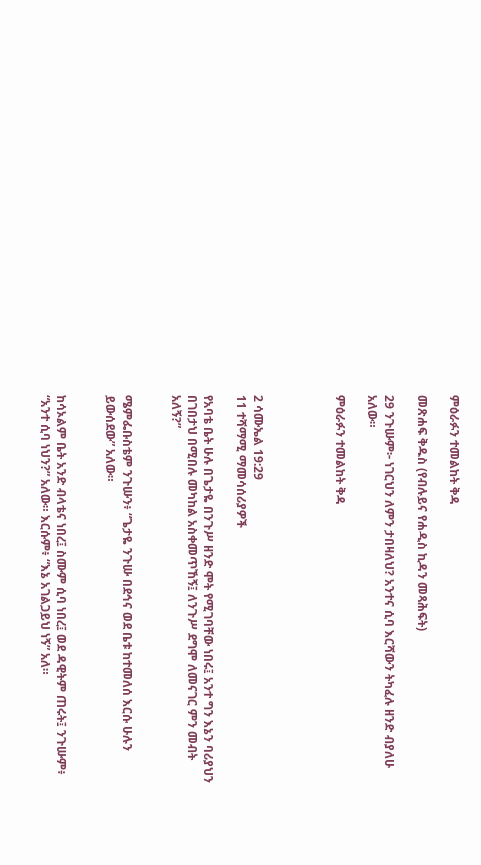ምዕራፉን ተመልከት ቅዳ

መጽሐፍ ቅዱስ (የብሉይና የሐዲስ ኪዳን መጻሕፍት)

29 ንጉሡም፦ ነገርህን ለምን ታበዛለህ? አንተና ሲባ እርሻውን ትካፈሉ ዘንድ ብያለሁ አለው።

ምዕራፉን ተመልከት ቅዳ




2 ሳሙኤል 19:29
11 ተሻማሚ ማመሳሰሪያዎች

የአባቴ ቤት ሁሉ በጌታዬ በንጉሥ ዘንድ ሞት የሚገባቸው ነበሩ፤ አንተ ግን እኔን ባሪያህን በገበታህ በሚበሉ መካከል አስቀመጥኸኝ፤ ለንጉሥ ደግሞ ለመናገር ምን መብት አለኝ?”


ሜምፌቡስቴም ንጉሡን፥ “ጌታዬ ንጉሡ በደኅና ወደ ቤቱ ከተመለሰ እርሱ ሁሉን ይውሰደው” አለው።


ከሳኦልም ቤት አንድ ብላቴና ነበረ፤ ስሙም ሲባ ነበረ፤ ወደ ዳዊትም ጠሩት፤ ንጉሡም፥ “አንተ ሲባ ነህን?” አለው። እርሱም፥ “እኔ አገልጋይህ ነኝ” አለ።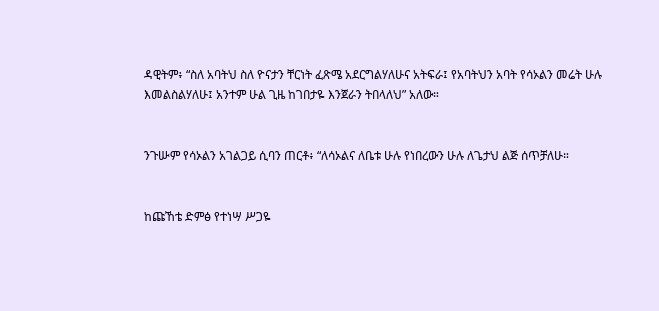ዳዊትም፥ “ስለ አባትህ ስለ ዮናታን ቸርነት ፈጽሜ አደርግልሃለሁና አትፍራ፤ የአባትህን አባት የሳኦልን መሬት ሁሉ እመልስልሃለሁ፤ አንተም ሁል ጊዜ ከገበታዬ እንጀራን ትበላለህ” አለው።


ንጉሡም የሳኦልን አገልጋይ ሲባን ጠርቶ፥ “ለሳኦልና ለቤቱ ሁሉ የነበረውን ሁሉ ለጌታህ ልጅ ሰጥቻለሁ።


ከጩኸቴ ድምፅ የተነሣ ሥጋዬ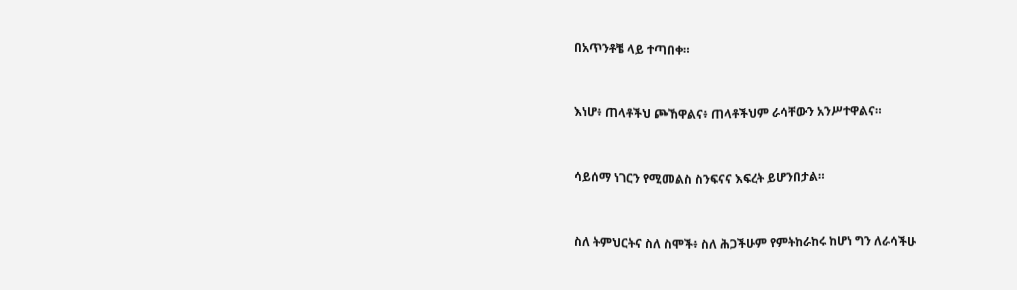በአጥንቶቼ ላይ ተጣበቀ።


እነሆ፥ ጠላቶችህ ጮኸዋልና፥ ጠላቶችህም ራሳቸውን አንሥተዋልና።


ሳይሰማ ነገርን የሚመልስ ስንፍናና እፍረት ይሆንበታል።


ስለ ትምህርትና ስለ ስሞች፥ ስለ ሕጋችሁም የምትከራከሩ ከሆነ ግን ለራሳችሁ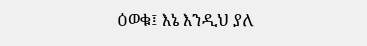ዕወቁ፤ እኔ እንዲህ ያለ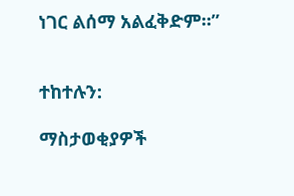ነገር ልሰማ አልፈቅድም።”


ተከተሉን:

ማስታወቂያዎች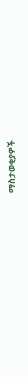ማስታወቂያዎች